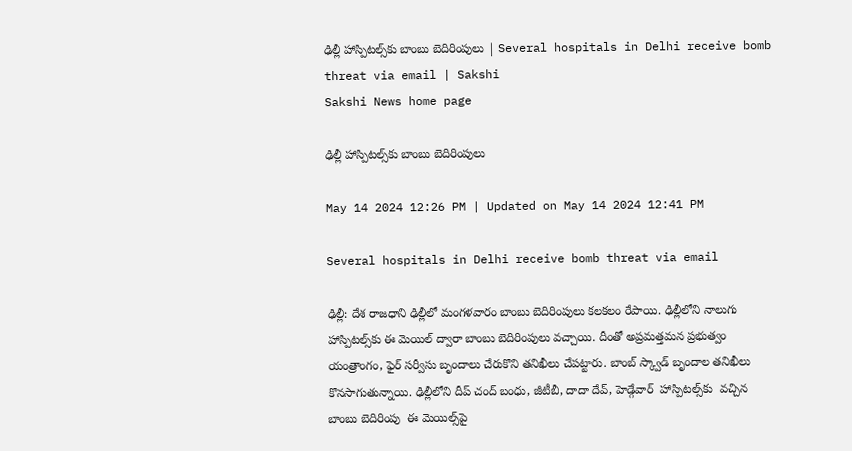ఢిల్లీ హాస్పిటల్స్‌కు బాంబు బెదిరింపులు | Several hospitals in Delhi receive bomb threat via email | Sakshi
Sakshi News home page

ఢిల్లీ హాస్పిటల్స్‌కు బాంబు బెదిరింపులు

May 14 2024 12:26 PM | Updated on May 14 2024 12:41 PM

Several hospitals in Delhi receive bomb threat via email

ఢిల్లీ: దేశ రాజధాని ఢిల్లీలో మంగళవారం బాంబు బెదిరింపులు కలకలం రేపాయి. ఢిల్లీలోని నాలుగు హాస్పిటల్స్‌కు ఈ మెయిల్‌ ద్వారా బాంబు బెదిరింపులు వచ్చాయి. దీంతో అప్రమత్తమన ప్రభుత్వం యంత్రాంగం, ఫైర్‌ సర్వీసు బృందాలు చేరుకొని తనిఖీలు చేపట్టారు. బాంబ్‌ స్క్వాడ్‌ బృందాల తనిఖీలు కొనసాగుతున్నాయి. ఢిల్లీలోని దీప్ చంద్ బంధు, జీటీబీ, దాదా దేవ్, హెడ్గేవార్  హాస్పిటల్స్‌కు  వచ్చిన బాంబు బెదిరింపు  ఈ మెయిల్స్‌పై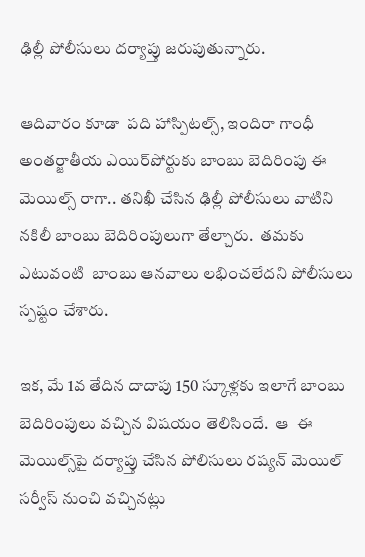ఢిల్లీ పోలీసులు దర్యాప్తు జరుపుతున్నారు.

ఆదివారం కూడా  పది హాస్పిటల్స్‌, ఇందిరా గాంధీ అంతర్జాతీయ ఎయిర్‌పోర్టుకు బాంబు బెదిరింపు ఈ మెయిల్స్‌ రాగా.. తనిఖీ చేసిన ఢిల్లీ పోలీసులు వాటిని నకిలీ బాంబు బెదిరింపులుగా తేల్చారు.  తమకు ఎటువంటి  బాంబు ఆనవాలు లభించలేదని పోలీసులు స్పష్టం చేశారు.

ఇక, మే 1వ తేదిన దాదాపు 150 స్కూళ్లకు ఇలాగే బాంబు బెదిరింపులు వచ్చిన విషయం తెలిసిందే.  ఆ  ఈ మెయిల్స్‌పై దర్యాప్తు చేసిన పోలిసులు రష్యన్‌ మెయిల్‌ సర్వీస్‌ నుంచి వచ్చినట్లు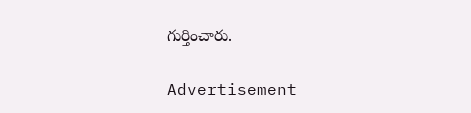గుర్తించారు.

Advertisement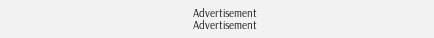Advertisement
Advertisement